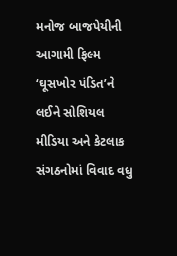મનોજ બાજપેયીની આગામી ફિલ્મ ‘ઘૂસખોર પંડિત’ને લઈને સોશિયલ મીડિયા અને કેટલાક સંગઠનોમાં વિવાદ વધુ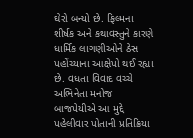ઘેરો બન્યો છે. ફિલ્મના શીર્ષક અને કથાવસ્તુને કારણે ધાર્મિક લાગણીઓને ઠેસ પહોંચ્યાના આક્ષેપો થઈ રહ્યા છે. વધતા વિવાદ વચ્ચે અભિનેતા મનોજ બાજપેયીએ આ મુદ્દે પહેલીવાર પોતાની પ્રતિક્રિયા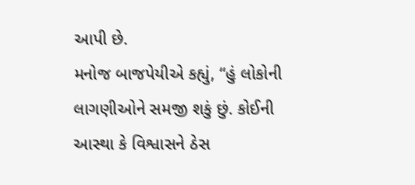આપી છે.
મનોજ બાજપેયીએ કહ્યું, “હું લોકોની લાગણીઓને સમજી શકું છું. કોઈની આસ્થા કે વિશ્વાસને ઠેસ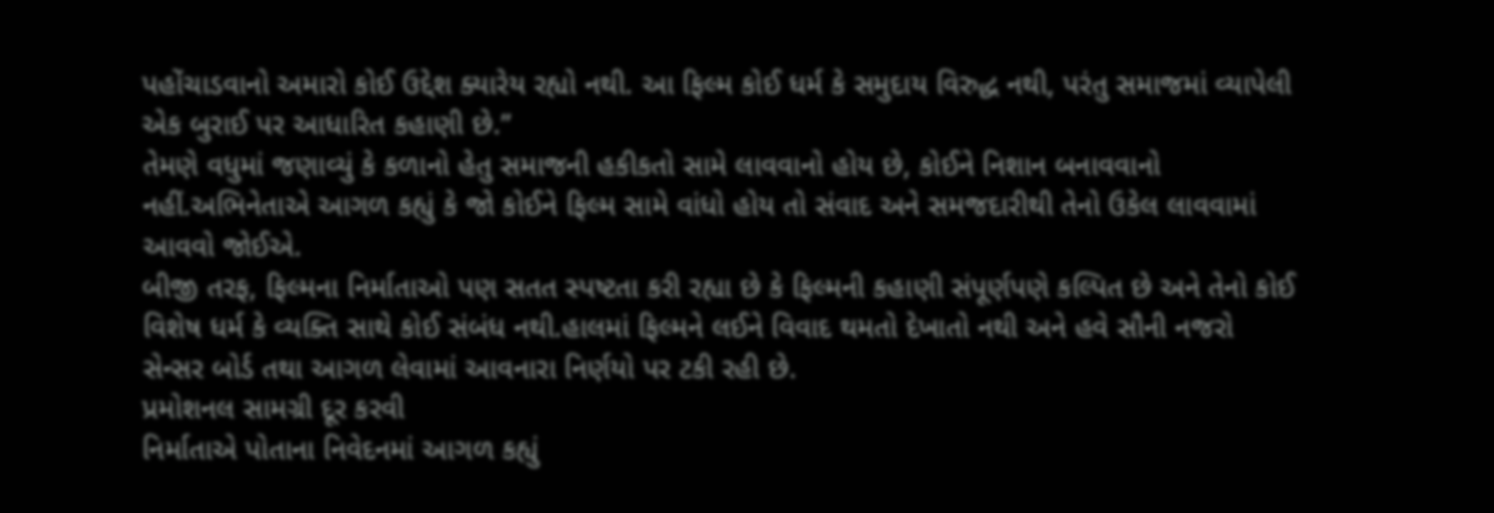પહોંચાડવાનો અમારો કોઈ ઉદ્દેશ ક્યારેય રહ્યો નથી. આ ફિલ્મ કોઈ ધર્મ કે સમુદાય વિરુદ્ધ નથી, પરંતુ સમાજમાં વ્યાપેલી એક બુરાઈ પર આધારિત કહાણી છે.”
તેમણે વધુમાં જણાવ્યું કે કળાનો હેતુ સમાજની હકીકતો સામે લાવવાનો હોય છે, કોઈને નિશાન બનાવવાનો નહીં.અભિનેતાએ આગળ કહ્યું કે જો કોઈને ફિલ્મ સામે વાંધો હોય તો સંવાદ અને સમજદારીથી તેનો ઉકેલ લાવવામાં આવવો જોઈએ.
બીજી તરફ, ફિલ્મના નિર્માતાઓ પણ સતત સ્પષ્ટતા કરી રહ્યા છે કે ફિલ્મની કહાણી સંપૂર્ણપણે કલ્પિત છે અને તેનો કોઈ વિશેષ ધર્મ કે વ્યક્તિ સાથે કોઈ સંબંધ નથી.હાલમાં ફિલ્મને લઈને વિવાદ થમતો દેખાતો નથી અને હવે સૌની નજરો સેન્સર બોર્ડ તથા આગળ લેવામાં આવનારા નિર્ણયો પર ટકી રહી છે.
પ્રમોશનલ સામગ્રી દૂર કરવી
નિર્માતાએ પોતાના નિવેદનમાં આગળ કહ્યું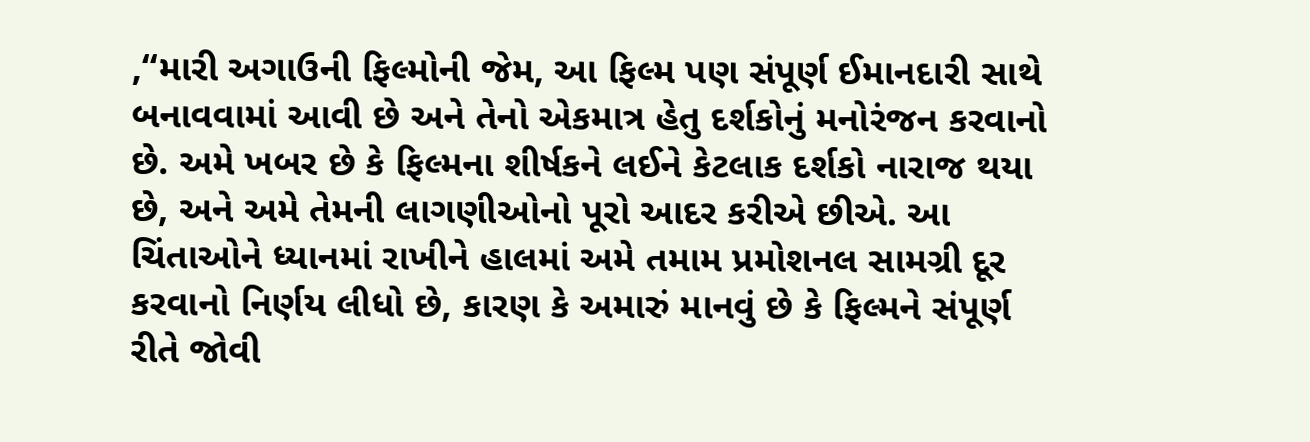,“મારી અગાઉની ફિલ્મોની જેમ, આ ફિલ્મ પણ સંપૂર્ણ ઈમાનદારી સાથે બનાવવામાં આવી છે અને તેનો એકમાત્ર હેતુ દર્શકોનું મનોરંજન કરવાનો છે. અમે ખબર છે કે ફિલ્મના શીર્ષકને લઈને કેટલાક દર્શકો નારાજ થયા છે, અને અમે તેમની લાગણીઓનો પૂરો આદર કરીએ છીએ. આ ચિંતાઓને ધ્યાનમાં રાખીને હાલમાં અમે તમામ પ્રમોશનલ સામગ્રી દૂર કરવાનો નિર્ણય લીધો છે, કારણ કે અમારું માનવું છે કે ફિલ્મને સંપૂર્ણ રીતે જોવી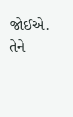જોઈએ. તેને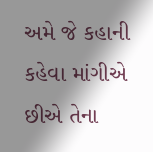અમે જે કહાની કહેવા માંગીએ છીએ તેના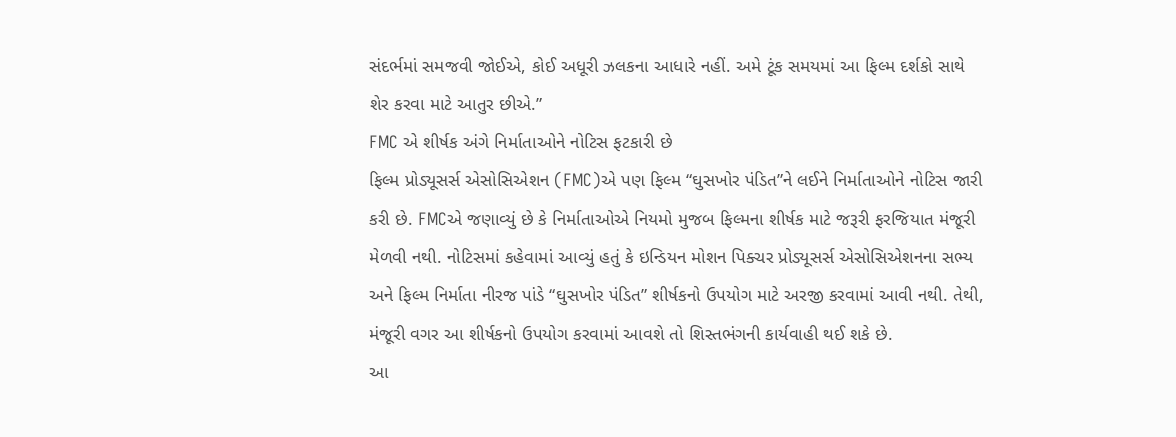સંદર્ભમાં સમજવી જોઈએ, કોઈ અધૂરી ઝલકના આધારે નહીં. અમે ટૂંક સમયમાં આ ફિલ્મ દર્શકો સાથે શેર કરવા માટે આતુર છીએ.”
FMC એ શીર્ષક અંગે નિર્માતાઓને નોટિસ ફટકારી છે
ફિલ્મ પ્રોડ્યૂસર્સ એસોસિએશન (FMC)એ પણ ફિલ્મ “ઘુસખોર પંડિત”ને લઈને નિર્માતાઓને નોટિસ જારી કરી છે. FMCએ જણાવ્યું છે કે નિર્માતાઓએ નિયમો મુજબ ફિલ્મના શીર્ષક માટે જરૂરી ફરજિયાત મંજૂરી મેળવી નથી. નોટિસમાં કહેવામાં આવ્યું હતું કે ઇન્ડિયન મોશન પિક્ચર પ્રોડ્યૂસર્સ એસોસિએશનના સભ્ય અને ફિલ્મ નિર્માતા નીરજ પાંડે “ઘુસખોર પંડિત” શીર્ષકનો ઉપયોગ માટે અરજી કરવામાં આવી નથી. તેથી, મંજૂરી વગર આ શીર્ષકનો ઉપયોગ કરવામાં આવશે તો શિસ્તભંગની કાર્યવાહી થઈ શકે છે.
આ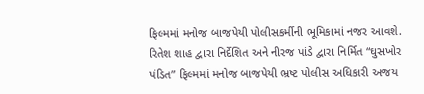ફિલ્મમાં મનોજ બાજપેયી પોલીસકર્મીની ભૂમિકામાં નજર આવશે. રિતેશ શાહ દ્વારા નિર્દેશિત અને નીરજ પાંડે દ્વારા નિર્મિત “ઘુસખોર પંડિત” ફિલ્મમાં મનોજ બાજપેયી ભ્રષ્ટ પોલીસ અધિકારી અજય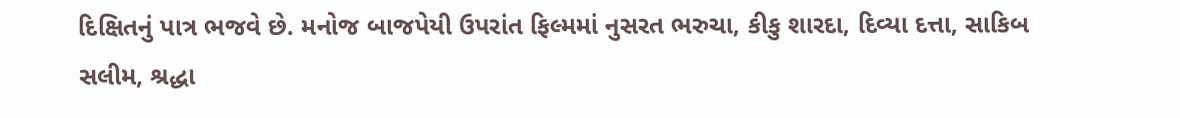દિક્ષિતનું પાત્ર ભજવે છે. મનોજ બાજપેયી ઉપરાંત ફિલ્મમાં નુસરત ભરુચા, કીકુ શારદા, દિવ્યા દત્તા, સાકિબ સલીમ, શ્રદ્ધા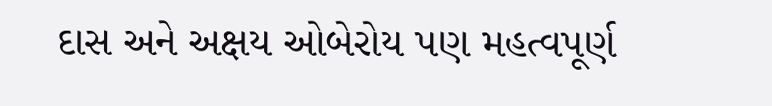દાસ અને અક્ષય ઓબેરોય પણ મહત્વપૂર્ણ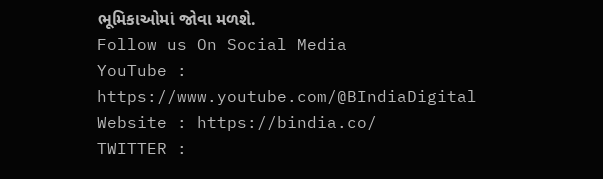ભૂમિકાઓમાં જોવા મળશે.
Follow us On Social Media
YouTube : https://www.youtube.com/@BIndiaDigital
Website : https://bindia.co/
TWITTER :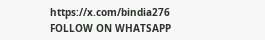https://x.com/bindia276
FOLLOW ON WHATSAPP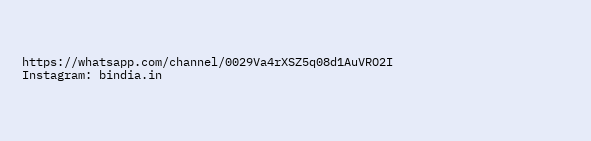https://whatsapp.com/channel/0029Va4rXSZ5q08d1AuVRO2I
Instagram: bindia.in